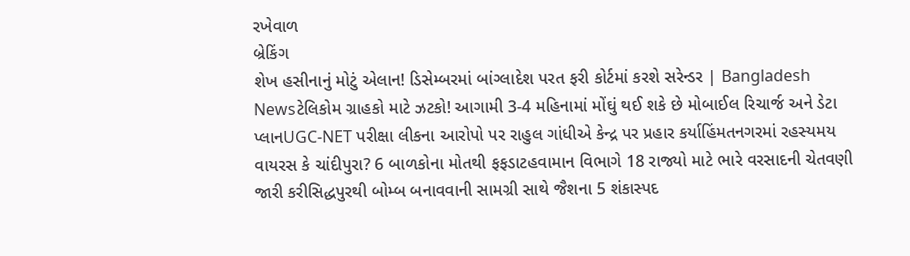રખેવાળ
બ્રેકિંગ
શેખ હસીનાનું મોટું એલાન! ડિસેમ્બરમાં બાંગ્લાદેશ પરત ફરી કોર્ટમાં કરશે સરેન્ડર | Bangladesh Newsટેલિકોમ ગ્રાહકો માટે ઝટકો! આગામી 3-4 મહિનામાં મોંઘું થઈ શકે છે મોબાઈલ રિચાર્જ અને ડેટા પ્લાનUGC-NET પરીક્ષા લીકના આરોપો પર રાહુલ ગાંધીએ કેન્દ્ર પર પ્રહાર કર્યાહિંમતનગરમાં રહસ્યમય વાયરસ કે ચાંદીપુરા? 6 બાળકોના મોતથી ફફડાટહવામાન વિભાગે 18 રાજ્યો માટે ભારે વરસાદની ચેતવણી જારી કરીસિદ્ધપુરથી બોમ્બ બનાવવાની સામગ્રી સાથે જૈશના 5 શંકાસ્પદ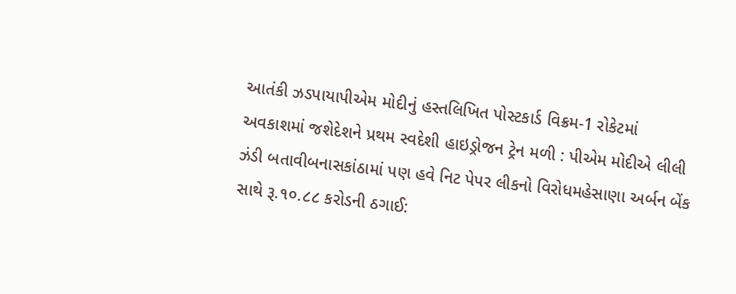આતંકી ઝડપાયાપીએમ મોદીનું હસ્તલિખિત પોસ્ટકાર્ડ વિક્રમ-1 રોકેટમાં અવકાશમાં જશેદેશને પ્રથમ સ્વદેશી હાઇડ્રોજન ટ્રેન મળી : પીએમ મોદીએ લીલી ઝંડી બતાવીબનાસકાંઠામાં પણ હવે નિટ પેપર લીકનો વિરોધમહેસાણા અર્બન બેંક સાથે રૂ.૧૦.૮૮ કરોડની ઠગાઈ: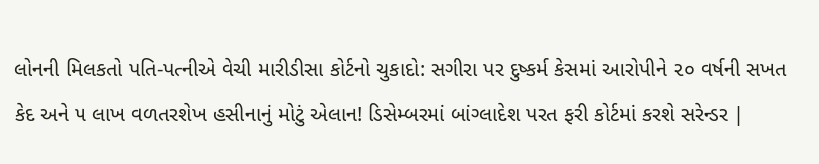લોનની મિલકતો પતિ-પત્નીએ વેચી મારીડીસા કોર્ટનો ચુકાદો: સગીરા પર દુષ્કર્મ કેસમાં આરોપીને ૨૦ વર્ષની સખત કેદ અને ૫ લાખ વળતરશેખ હસીનાનું મોટું એલાન! ડિસેમ્બરમાં બાંગ્લાદેશ પરત ફરી કોર્ટમાં કરશે સરેન્ડર |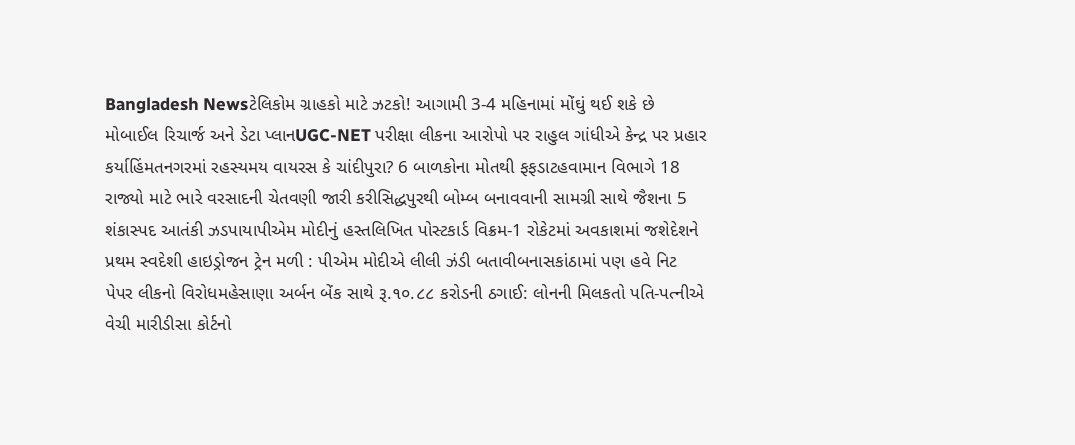Bangladesh Newsટેલિકોમ ગ્રાહકો માટે ઝટકો! આગામી 3-4 મહિનામાં મોંઘું થઈ શકે છે મોબાઈલ રિચાર્જ અને ડેટા પ્લાનUGC-NET પરીક્ષા લીકના આરોપો પર રાહુલ ગાંધીએ કેન્દ્ર પર પ્રહાર કર્યાહિંમતનગરમાં રહસ્યમય વાયરસ કે ચાંદીપુરા? 6 બાળકોના મોતથી ફફડાટહવામાન વિભાગે 18 રાજ્યો માટે ભારે વરસાદની ચેતવણી જારી કરીસિદ્ધપુરથી બોમ્બ બનાવવાની સામગ્રી સાથે જૈશના 5 શંકાસ્પદ આતંકી ઝડપાયાપીએમ મોદીનું હસ્તલિખિત પોસ્ટકાર્ડ વિક્રમ-1 રોકેટમાં અવકાશમાં જશેદેશને પ્રથમ સ્વદેશી હાઇડ્રોજન ટ્રેન મળી : પીએમ મોદીએ લીલી ઝંડી બતાવીબનાસકાંઠામાં પણ હવે નિટ પેપર લીકનો વિરોધમહેસાણા અર્બન બેંક સાથે રૂ.૧૦.૮૮ કરોડની ઠગાઈ: લોનની મિલકતો પતિ-પત્નીએ વેચી મારીડીસા કોર્ટનો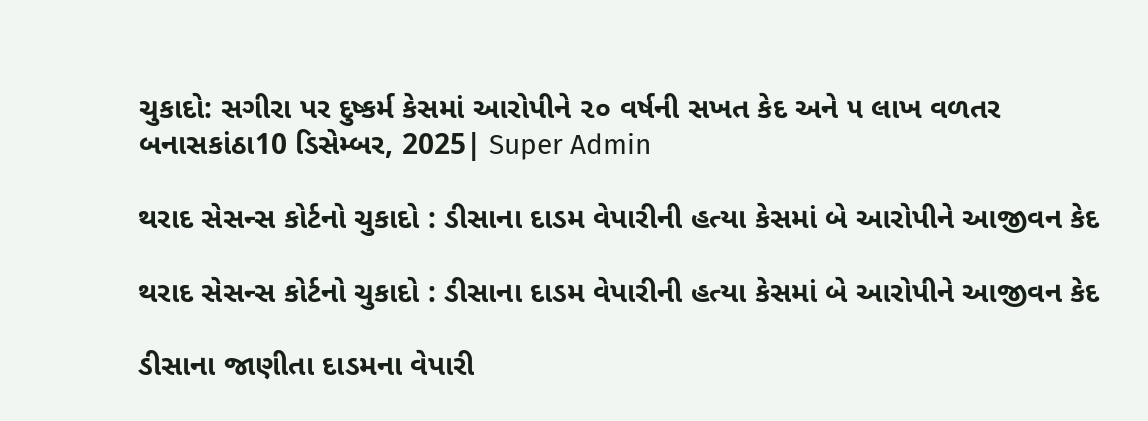ચુકાદો: સગીરા પર દુષ્કર્મ કેસમાં આરોપીને ૨૦ વર્ષની સખત કેદ અને ૫ લાખ વળતર
બનાસકાંઠા10 ડિસેમ્બર, 2025| Super Admin

થરાદ સેસન્સ કોર્ટનો ચુકાદો : ડીસાના દાડમ વેપારીની હત્યા કેસમાં બે આરોપીને આજીવન કેદ

થરાદ સેસન્સ કોર્ટનો ચુકાદો : ડીસાના દાડમ વેપારીની હત્યા કેસમાં બે આરોપીને આજીવન કેદ

ડીસાના જાણીતા દાડમના વેપારી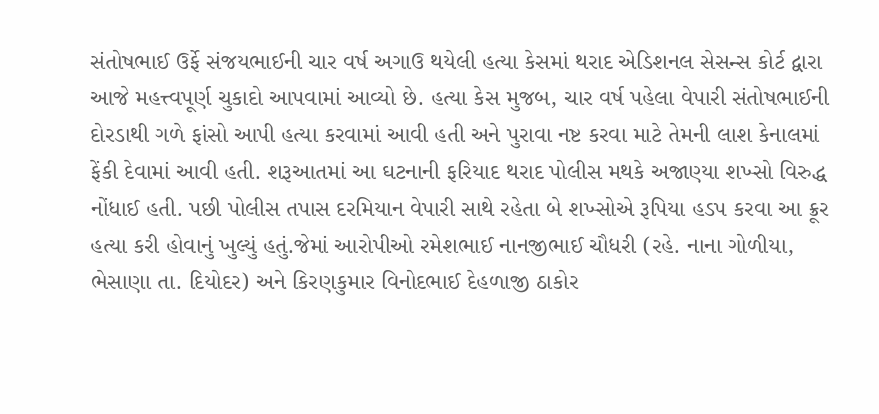સંતોષભાઈ ઉર્ફે સંજયભાઈની ચાર વર્ષ અગાઉ થયેલી હત્યા કેસમાં થરાદ એડિશનલ સેસન્સ કોર્ટ દ્વારા આજે મહત્ત્વપૂર્ણ ચુકાદો આપવામાં આવ્યો છે. હત્યા કેસ મુજબ, ચાર વર્ષ પહેલા વેપારી સંતોષભાઈની દોરડાથી ગળે ફાંસો આપી હત્યા કરવામાં આવી હતી અને પુરાવા નષ્ટ કરવા માટે તેમની લાશ કેનાલમાં ફેંકી દેવામાં આવી હતી. શરૂઆતમાં આ ઘટનાની ફરિયાદ થરાદ પોલીસ મથકે અજાણ્યા શખ્સો વિરુદ્ધ નોંધાઈ હતી. પછી પોલીસ તપાસ દરમિયાન વેપારી સાથે રહેતા બે શખ્સોએ રૂપિયા હડપ કરવા આ ક્રૂર હત્યા કરી હોવાનું ખુલ્યું હતું.જેમાં આરોપીઓ રમેશભાઈ નાનજીભાઈ ચૌધરી (રહે. નાના ગોળીયા, ભેસાણા તા. દિયોદર) અને કિરણકુમાર વિનોદભાઈ દેહળાજી ઠાકોર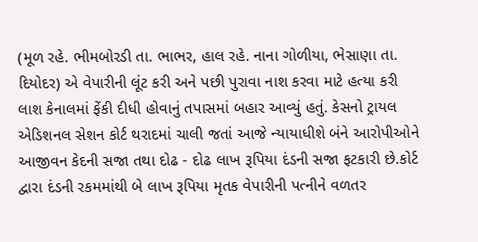(મૂળ રહે. ભીમબોરડી તા. ભાભર, હાલ રહે. નાના ગોળીયા, ભેસાણા તા. દિયોદર) એ વેપારીની લૂંટ કરી અને પછી પુરાવા નાશ કરવા માટે હત્યા કરી લાશ કેનાલમાં ફેંકી દીધી હોવાનું તપાસમાં બહાર આવ્યું હતું. કેસનો ટ્રાયલ એડિશનલ સેશન કોર્ટ થરાદમાં ચાલી જતાં આજે ન્યાયાધીશે બંને આરોપીઓને આજીવન કેદની સજા તથા દોઢ - દોઢ લાખ રૂપિયા દંડની સજા ફટકારી છે.કોર્ટ દ્વારા દંડની રકમમાંથી બે લાખ રૂપિયા મૃતક વેપારીની પત્નીને વળતર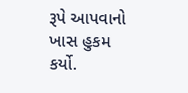રૂપે આપવાનો ખાસ હુકમ કર્યો.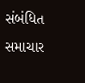સંબંધિત સમાચાર